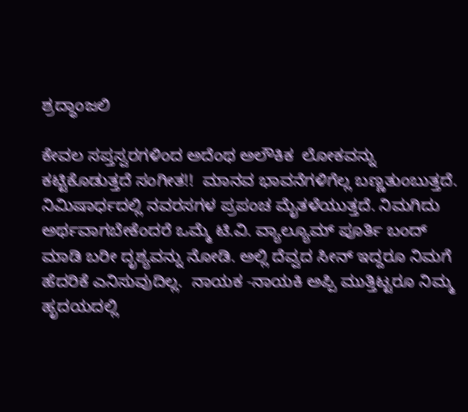ಶ್ರದ್ಧಾಂಜಲಿ

ಕೇವಲ ಸಪ್ತಸ್ವರಗಳಿಂದ ಅದೆಂಥ ಅಲೌಕಿಕ  ಲೋಕವನ್ನು ಕಟ್ಟಿಕೊಡುತ್ತದೆ ಸಂಗೀತ!!  ಮಾನವ ಭಾವನೆಗಳಿಗೆಲ್ಲ ಬಣ್ಣತುಂಬುತ್ತದೆ. ನಿಮಿಷಾರ್ಧದಲ್ಲಿ ನವರಸಗಳ ಪ್ರಪಂಚ ಮೈತಳೆಯುತ್ತದೆ. ನಿಮಗಿದು ಅರ್ಥವಾಗಬೇಕೆಂದರೆ ಒಮ್ಮೆ ಟಿ.ವಿ. ವ್ಯಾಲ್ಯೂಮ್ ಪೂರ್ತಿ ಬಂದ್ ಮಾಡಿ ಬರೀ ದೃಶ್ಯವನ್ನು ನೋಡಿ. ಅಲ್ಲಿ ದೆವ್ವದ ಸೀನ್ ಇದ್ದರೂ ನಿಮಗೆ ಹೆದರಿಕೆ ಎನಿಸುವುದಿಲ್ಲ.  ನಾಯಕ -ನಾಯಕಿ ಅಪ್ಪಿ ಮುತ್ತಿಟ್ಟರೂ ನಿಮ್ಮ ಹೃದಯದಲ್ಲಿ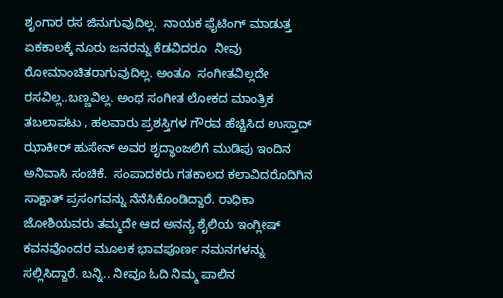ಶೃಂಗಾರ ರಸ ಜಿನುಗುವುದಿಲ್ಲ.  ನಾಯಕ ಫೈಟಿಂಗ್ ಮಾಡುತ್ತ ಏಕಕಾಲಕ್ಕೆ ನೂರು ಜನರನ್ನು ಕೆಡವಿದರೂ  ನೀವು ರೋಮಾಂಚಿತರಾಗುವುದಿಲ್ಲ. ಅಂತೂ  ಸಂಗೀತವಿಲ್ಲದೇ ರಸವಿಲ್ಲ..ಬಣ್ಣವಿಲ್ಲ. ಅಂಥ ಸಂಗೀತ ಲೋಕದ ಮಾಂತ್ರಿಕ ತಬಲಾಪಟು , ಹಲವಾರು ಪ್ರಶಸ್ತಿಗಳ ಗೌರವ ಹೆಚ್ಚಿಸಿದ ಉಸ್ತಾದ್ ಝಾಕೀರ್ ಹುಸೇನ್ ಅವರ ಶೃದ್ಧಾಂಜಲಿಗೆ ಮುಡಿಪು ಇಂದಿನ ಅನಿವಾಸಿ ಸಂಚಿಕೆ.  ಸಂಪಾದಕರು ಗತಕಾಲದ ಕಲಾವಿದರೊದಿಗಿನ ಸಾಕ್ಷಾತ್ ಪ್ರಸಂಗವನ್ನು ನೆನೆಸಿಕೊಂಡಿದ್ದಾರೆ. ರಾಧಿಕಾ ಜೋಶಿಯವರು ತಮ್ಮದೇ ಆದ ಅನನ್ಯ ಶೈಲಿಯ ಇಂಗ್ಲೀಷ್ ಕವನವೊಂದರ ಮೂಲಕ ಭಾವಪೂರ್ಣ ನಮನಗಳನ್ನು ಸಲ್ಲಿಸಿದ್ದಾರೆ. ಬನ್ನಿ.. ನೀವೂ ಓದಿ ನಿಮ್ಮ ಪಾಲಿನ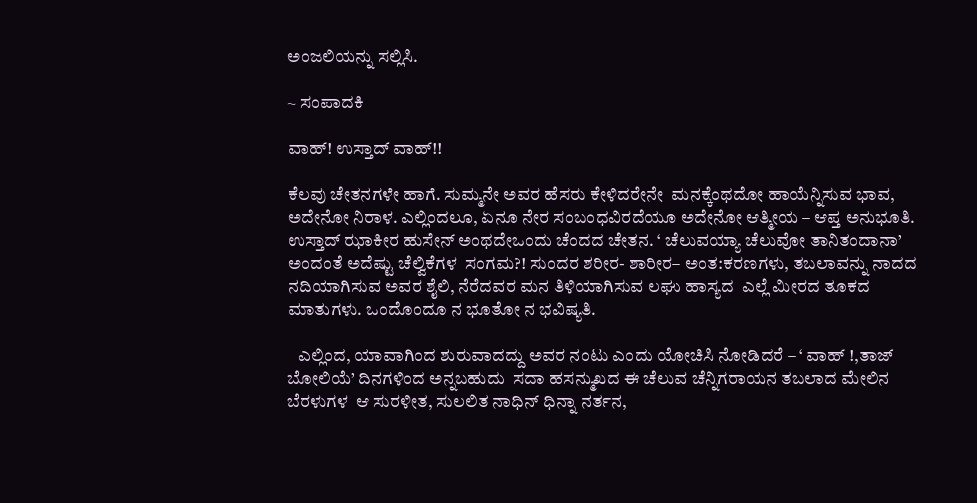ಅಂಜಲಿಯನ್ನು ಸಲ್ಲಿಸಿ.

~ ಸಂಪಾದಕಿ

ವಾಹ್! ಉಸ್ತಾದ್ ವಾಹ್!!

ಕೆಲವು ಚೇತನಗಳೇ ಹಾಗೆ. ಸುಮ್ಮನೇ ಅವರ ಹೆಸರು ಕೇಳಿದರೇನೇ  ಮನಕ್ಕೆಂಥದೋ ಹಾಯೆನ್ನಿಸುವ ಭಾವ, ಅದೇನೋ ನಿರಾಳ. ಎಲ್ಲಿಂದಲೂ, ಏನೂ ನೇರ ಸಂಬಂಧವಿರದೆಯೂ ಅದೇನೋ ಆತ್ಮೀಯ – ಆಪ್ತ ಅನುಭೂತಿ.  ಉಸ್ತಾದ್ ಝಾಕೀರ ಹುಸೇನ್ ಅಂಥದೇಒಂದು ಚೆಂದದ ಚೇತನ. ‘ ಚೆಲುವಯ್ಯಾ ಚೆಲುವೋ ತಾನಿತಂದಾನಾ’ ಅಂದಂತೆ ಅದೆಷ್ಟು ಚೆಲ್ವಿಕೆಗಳ  ಸಂಗಮ?! ಸುಂದರ ಶರೀರ- ಶಾರೀರ– ಅಂತ:ಕರಣಗಳು, ತಬಲಾವನ್ನು ನಾದದ ನದಿಯಾಗಿಸುವ ಅವರ ಶೈಲಿ, ನೆರೆದವರ ಮನ ತಿಳಿಯಾಗಿಸುವ ಲಘು ಹಾಸ್ಯದ  ಎಲ್ಲೆ ಮೀರದ ತೂಕದ ಮಾತುಗಳು. ಒಂದೊಂದೂ ನ ಭೂತೋ ನ ಭವಿಷ್ಯತಿ.

   ಎಲ್ಲಿಂದ, ಯಾವಾಗಿಂದ ಶುರುವಾದದ್ದು ಅವರ ನಂಟು ಎಂದು ಯೋಚಿಸಿ ನೋಡಿದರೆ – ‘ ವಾಹ್ !,ತಾಜ್ ಬೋಲಿಯೆ’ ದಿನಗಳಿಂದ ಅನ್ನಬಹುದು  ಸದಾ ಹಸನ್ಮುಖದ ಈ ಚೆಲುವ ಚೆನ್ನಿಗರಾಯನ ತಬಲಾದ ಮೇಲಿನ ಬೆರಳುಗಳ  ಆ ಸುರಳೀತ, ಸುಲಲಿತ ನಾಧಿನ್ ಧಿನ್ನಾ ನರ್ತನ,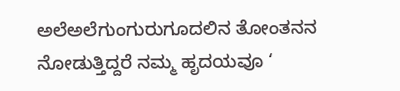ಅಲೆಅಲೆಗುಂಗುರುಗೂದಲಿನ ತೋಂತನನ ನೋಡುತ್ತಿದ್ದರೆ ನಮ್ಮ ಹೃದಯವೂ ‘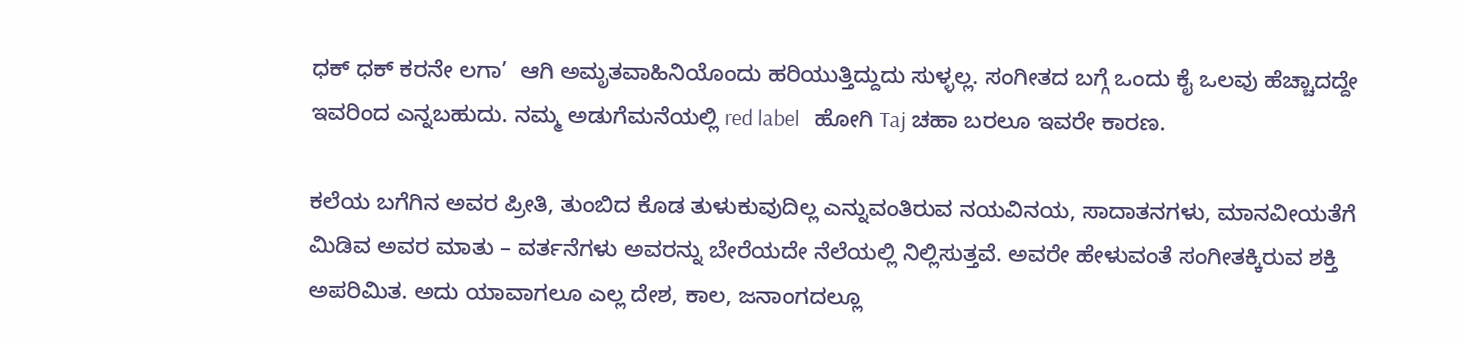ಧಕ್ ಧಕ್ ಕರನೇ ಲಗಾ’  ಆಗಿ ಅಮೃತವಾಹಿನಿಯೊಂದು ಹರಿಯುತ್ತಿದ್ದುದು ಸುಳ್ಳಲ್ಲ. ಸಂಗೀತದ ಬಗ್ಗೆ ಒಂದು ಕೈ ಒಲವು ಹೆಚ್ಚಾದದ್ದೇ ಇವರಿಂದ ಎನ್ನಬಹುದು. ನಮ್ಮ ಅಡುಗೆಮನೆಯಲ್ಲಿ red label   ಹೋಗಿ Taj ಚಹಾ ಬರಲೂ ಇವರೇ ಕಾರಣ.

ಕಲೆಯ ಬಗೆಗಿನ ಅವರ ಪ್ರೀತಿ, ತುಂಬಿದ ಕೊಡ ತುಳುಕುವುದಿಲ್ಲ ಎನ್ನುವಂತಿರುವ ನಯವಿನಯ, ಸಾದಾತನಗಳು, ಮಾನವೀಯತೆಗೆ ಮಿಡಿವ ಅವರ ಮಾತು – ವರ್ತನೆಗಳು ಅವರನ್ನು ಬೇರೆಯದೇ ನೆಲೆಯಲ್ಲಿ ನಿಲ್ಲಿಸುತ್ತವೆ. ಅವರೇ ಹೇಳುವಂತೆ ಸಂಗೀತಕ್ಕಿರುವ ಶಕ್ತಿ ಅಪರಿಮಿತ. ಅದು ಯಾವಾಗಲೂ ಎಲ್ಲ ದೇಶ, ಕಾಲ, ಜನಾಂಗದಲ್ಲೂ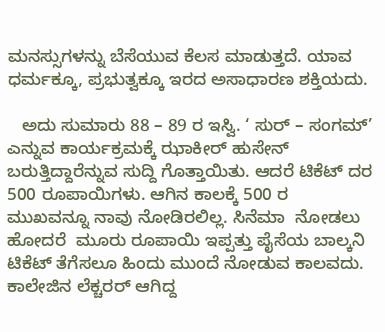ಮನಸ್ಸುಗಳನ್ನು ಬೆಸೆಯುವ ಕೆಲಸ ಮಾಡುತ್ತದೆ. ಯಾವ ಧರ್ಮಕ್ಕೂ, ಪ್ರಭುತ್ವಕ್ಕೂ ಇರದ ಅಸಾಧಾರಣ ಶಕ್ತಿಯದು.

   ಅದು ಸುಮಾರು 88 – 89 ರ ಇಸ್ವಿ. ‘ ಸುರ್ – ಸಂಗಮ್’ ಎನ್ನುವ ಕಾರ್ಯಕ್ರಮಕ್ಕೆ ಝಾಕೀರ್ ಹುಸೇನ್ ಬರುತ್ತಿದ್ದಾರೆನ್ನುವ ಸುದ್ದಿ ಗೊತ್ತಾಯಿತು. ಆದರೆ ಟಿಕೆಟ್ ದರ  500 ರೂಪಾಯಿಗಳು. ಆಗಿನ ಕಾಲಕ್ಕೆ 500 ರ ಮುಖವನ್ನೂ ನಾವು ನೋಡಿರಲಿಲ್ಲ. ಸಿನೆಮಾ  ನೋಡಲು ಹೋದರೆ  ಮೂರು ರೂಪಾಯಿ ಇಪ್ಪತ್ತು ಪೈಸೆಯ ಬಾಲ್ಕನಿ ಟಿಕೆಟ್ ತೆಗೆಸಲೂ ಹಿಂದು ಮುಂದೆ ನೋಡುವ ಕಾಲವದು. ಕಾಲೇಜಿನ ಲೆಕ್ಚರರ್ ಆಗಿದ್ದ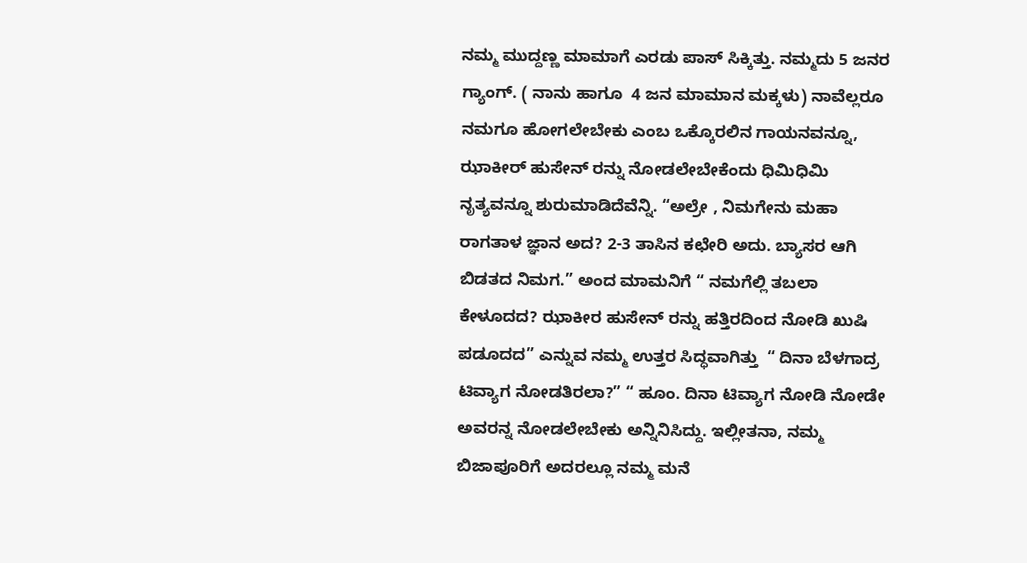ನಮ್ಮ ಮುದ್ದಣ್ಣ ಮಾಮಾಗೆ ಎರಡು ಪಾಸ್ ಸಿಕ್ಕಿತ್ತು. ನಮ್ಮದು 5 ಜನರ ಗ್ಯಾಂಗ್. ( ನಾನು ಹಾಗೂ  4 ಜನ ಮಾಮಾನ ಮಕ್ಕಳು) ನಾವೆಲ್ಲರೂ ನಮಗೂ ಹೋಗಲೇಬೇಕು ಎಂಬ ಒಕ್ಕೊರಲಿನ ಗಾಯನವನ್ನೂ, ಝಾಕೀರ್ ಹುಸೇನ್ ರನ್ನು ನೋಡಲೇಬೇಕೆಂದು ಧಿಮಿಧಿಮಿ ನೃತ್ಯವನ್ನೂ ಶುರುಮಾಡಿದೆವೆನ್ನಿ. “ಅಲ್ರೇ , ನಿಮಗೇನು ಮಹಾ ರಾಗತಾಳ ಜ್ಞಾನ ಅದ? 2-3 ತಾಸಿನ ಕಛೇರಿ ಅದು. ಬ್ಯಾಸರ ಆಗಿ ಬಿಡತದ ನಿಮಗ.” ಅಂದ ಮಾಮನಿಗೆ “ ನಮಗೆಲ್ಲಿ ತಬಲಾ ಕೇಳೂದದ? ಝಾಕೀರ ಹುಸೇನ್ ರನ್ನು ಹತ್ತಿರದಿಂದ ನೋಡಿ ಖುಷಿ ಪಡೂದದ” ಎನ್ನುವ ನಮ್ಮ ಉತ್ತರ ಸಿದ್ಧವಾಗಿತ್ತು  “ ದಿನಾ ಬೆಳಗಾದ್ರ ಟಿವ್ಯಾಗ ನೋಡತಿರಲಾ?” “ ಹೂಂ. ದಿನಾ ಟಿವ್ಯಾಗ ನೋಡಿ ನೋಡೇ ಅವರನ್ನ ನೋಡಲೇಬೇಕು ಅನ್ನಿನಿಸಿದ್ದು. ಇಲ್ಲೀತನಾ, ನಮ್ಮ ಬಿಜಾಪೂರಿಗೆ ಅದರಲ್ಲೂ ನಮ್ಮ ಮನೆ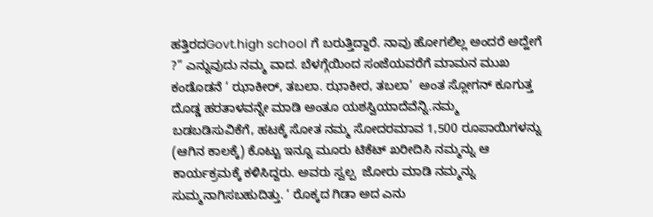ಹತ್ತಿರದGovt.high school ಗೆ ಬರುತ್ತಿದ್ದಾರೆ. ನಾವು ಹೋಗಲಿಲ್ಲ ಅಂದರೆ ಅದ್ಹೇಗೆ ?” ಎನ್ನುವುದು ನಮ್ಮ ವಾದ. ಬೆಳಗ್ಗೆಯಿಂದ ಸಂಜೆಯವರೆಗೆ ಮಾಮನ ಮುಖ ಕಂಡೊಡನೆ ‘ ಝಾಕೀರ್, ತಬಲಾ. ಝಾಕೀರ, ತಬಲಾ’  ಅಂತ ಸ್ಲೋಗನ್ ಕೂಗುತ್ತ ದೊಡ್ಡ ಹರತಾಳವನ್ನೇ ಮಾಡಿ ಅಂತೂ ಯಶಸ್ವಿಯಾದೆವೆನ್ನಿ.ನಮ್ಮ ಬಡಬಡಿಸುವಿಕೆಗೆ, ಹಟಕ್ಕೆ ಸೋತ ನಮ್ಮ ಸೋದರಮಾವ 1,500 ರೂಪಾಯಿಗಳನ್ನು (ಆಗಿನ ಕಾಲಕ್ಕೆ) ಕೊಟ್ಟು ಇನ್ನೂ ಮೂರು ಟಿಕೆಟ್ ಖರೀದಿಸಿ ನಮ್ಮನ್ನು ಆ ಕಾರ್ಯಕ್ರಮಕ್ಕೆ ಕಳಿಸಿದ್ದರು. ಅವರು ಸ್ವಲ್ಪ  ಜೋರು ಮಾಡಿ ನಮ್ಮನ್ನು ಸುಮ್ಮನಾಗಿಸಬಹುದಿತ್ತು. ‘ ರೊಕ್ಕದ ಗಿಡಾ ಅದ ಎನು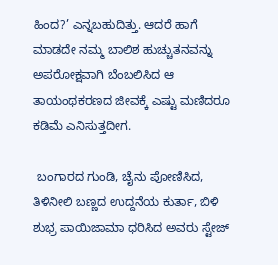ಹಿಂದ?’ ಎನ್ನಬಹುದಿತ್ತು. ಆದರೆ ಹಾಗೆ ಮಾಡದೇ ನಮ್ಮ ಬಾಲಿಶ ಹುಚ್ಚುತನವನ್ನು ಅಪರೋಕ್ಷವಾಗಿ ಬೆಂಬಲಿಸಿದ ಆ ತಾಯಂಥಕರಣದ ಜೀವಕ್ಕೆ ಎಷ್ಟು ಮಣಿದರೂ ಕಡಿಮೆ ಎನಿಸುತ್ತದೀಗ.

 ಬಂಗಾರದ ಗುಂಡಿ, ಚೈನು ಪೋಣಿಸಿದ, ತಿಳಿನೀಲಿ ಬಣ್ಣದ ಉದ್ದನೆಯ ಕುರ್ತಾ, ಬಿಳಿ ಶುಭ್ರ ಪಾಯಿಜಾಮಾ ಧರಿಸಿದ ಅವರು ಸ್ಟೇಜ್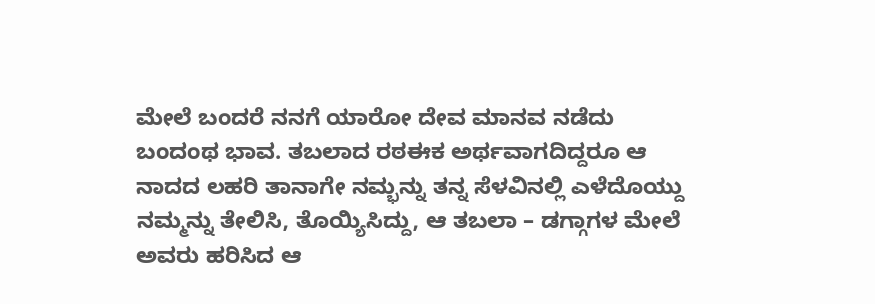ಮೇಲೆ ಬಂದರೆ ನನಗೆ ಯಾರೋ ದೇವ ಮಾನವ ನಡೆದು ಬಂದಂಥ ಭಾವ. ತಬಲಾದ ರಠಈಕ ಅರ್ಥವಾಗದಿದ್ದರೂ ಆ ನಾದದ ಲಹರಿ ತಾನಾಗೇ ನಮ್ಭನ್ನು ತನ್ನ ಸೆಳವಿನಲ್ಲಿ ಎಳೆದೊಯ್ದು ನಮ್ಮನ್ನು ತೇಲಿಸಿ, ತೊಯ್ಯಿಸಿದ್ದು, ಆ ತಬಲಾ – ಡಗ್ಗಾಗಳ ಮೇಲೆ ಅವರು ಹರಿಸಿದ ಆ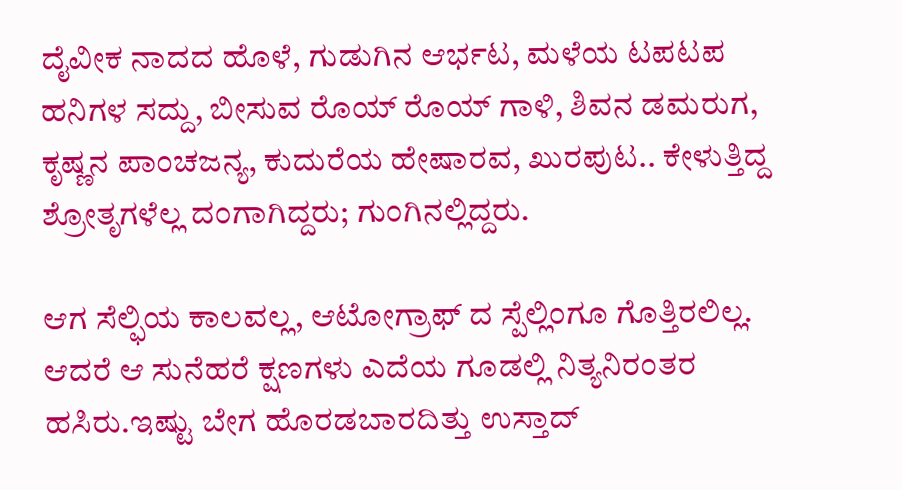ದೈವೀಕ ನಾದದ ಹೊಳೆ, ಗುಡುಗಿನ ಆರ್ಭಟ, ಮಳೆಯ ಟಪಟಪ  ಹನಿಗಳ ಸದ್ದು, ಬೀಸುವ ರೊಯ್ ರೊಯ್ ಗಾಳಿ, ಶಿವನ ಡಮರುಗ, ಕೃಷ್ಣನ ಪಾಂಚಜನ್ಯ, ಕುದುರೆಯ ಹೇಷಾರವ, ಖುರಪುಟ.. ಕೇಳುತ್ತಿದ್ದ ಶ್ರೋತೃಗಳೆಲ್ಲ ದಂಗಾಗಿದ್ದರು; ಗುಂಗಿನಲ್ಲಿದ್ದರು.

ಆಗ ಸೆಲ್ಫಿಯ ಕಾಲವಲ್ಲ, ಆಟೋಗ್ರಾಫ್ ದ ಸ್ಪೆಲ್ಲಿಂಗೂ ಗೊತ್ತಿರಲಿಲ್ಲ. ಆದರೆ ಆ ಸುನೆಹರೆ ಕ್ಷಣಗಳು ಎದೆಯ ಗೂಡಲ್ಲಿ ನಿತ್ಯನಿರಂತರ ಹಸಿರು.ಇಷ್ಟು ಬೇಗ ಹೊರಡಬಾರದಿತ್ತು ಉಸ್ತಾದ್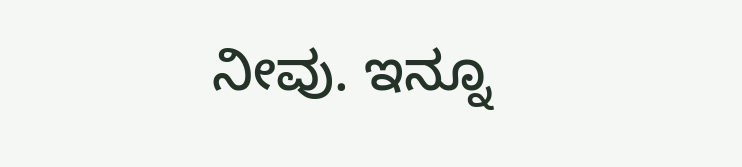ನೀವು. ಇನ್ನೂ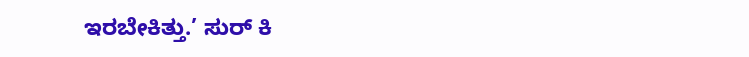ಇರಬೇಕಿತ್ತು.’ ಸುರ್ ಕಿ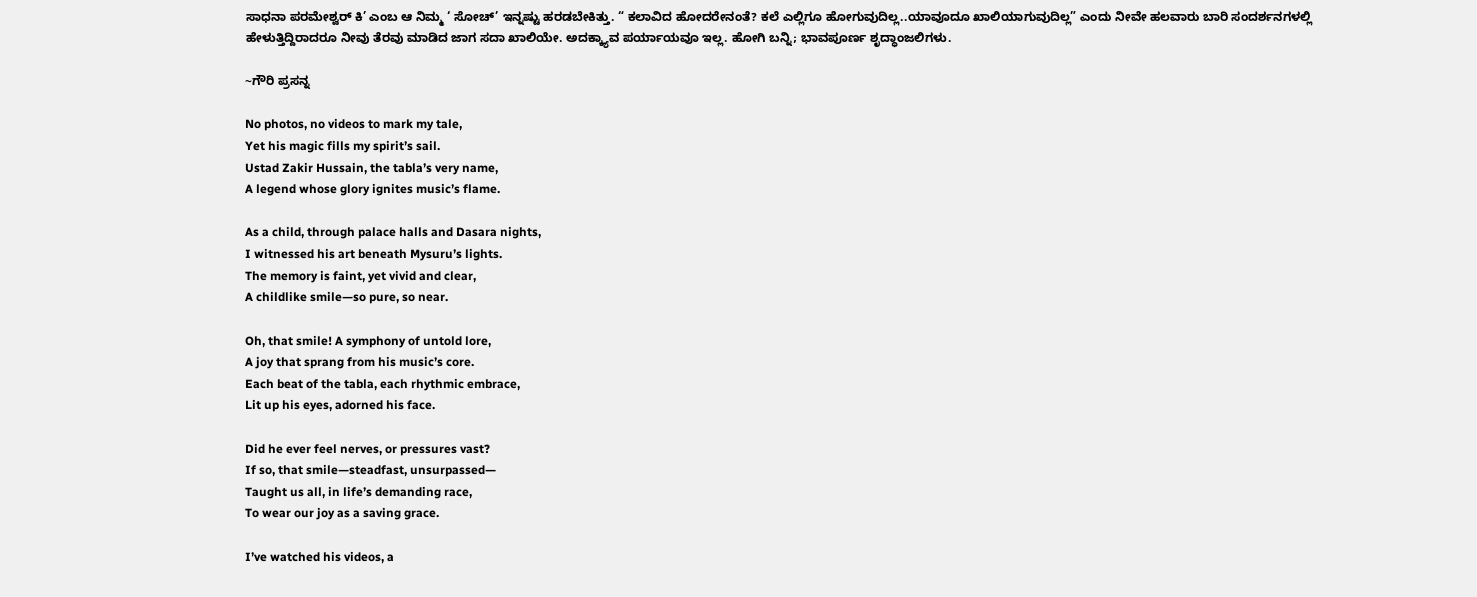ಸಾಧನಾ ಪರಮೇಶ್ವರ್ ಕಿ’ ಎಂಬ ಆ ನಿಮ್ಮ ‘ ಸೋಚ್’ ಇನ್ನಷ್ಟು ಹರಡಬೇಕಿತ್ತು. “ ಕಲಾವಿದ ಹೋದರೇನಂತೆ? ಕಲೆ ಎಲ್ಲಿಗೂ ಹೋಗುವುದಿಲ್ಲ..ಯಾವೂದೂ ಖಾಲಿಯಾಗುವುದಿಲ್ಲ” ಎಂದು ನೀವೇ ಹಲವಾರು ಬಾರಿ ಸಂದರ್ಶನಗಳಲ್ಲಿ ಹೇಳುತ್ತಿದ್ದಿರಾದರೂ ನೀವು ತೆರವು ಮಾಡಿದ ಜಾಗ ಸದಾ ಖಾಲಿಯೇ. ಅದಕ್ಕ್ಯಾವ ಪರ್ಯಾಯವೂ ಇಲ್ಲ. ಹೋಗಿ ಬನ್ನಿ; ಭಾವಪೂರ್ಣ ಶೃದ್ಧಾಂಜಲಿಗಳು.

~ಗೌರಿ ಪ್ರಸನ್ನ

No photos, no videos to mark my tale,
Yet his magic fills my spirit’s sail.
Ustad Zakir Hussain, the tabla’s very name,
A legend whose glory ignites music’s flame.

As a child, through palace halls and Dasara nights,
I witnessed his art beneath Mysuru’s lights.
The memory is faint, yet vivid and clear,
A childlike smile—so pure, so near.

Oh, that smile! A symphony of untold lore,
A joy that sprang from his music’s core.
Each beat of the tabla, each rhythmic embrace,
Lit up his eyes, adorned his face.

Did he ever feel nerves, or pressures vast?
If so, that smile—steadfast, unsurpassed—
Taught us all, in life’s demanding race,
To wear our joy as a saving grace.

I’ve watched his videos, a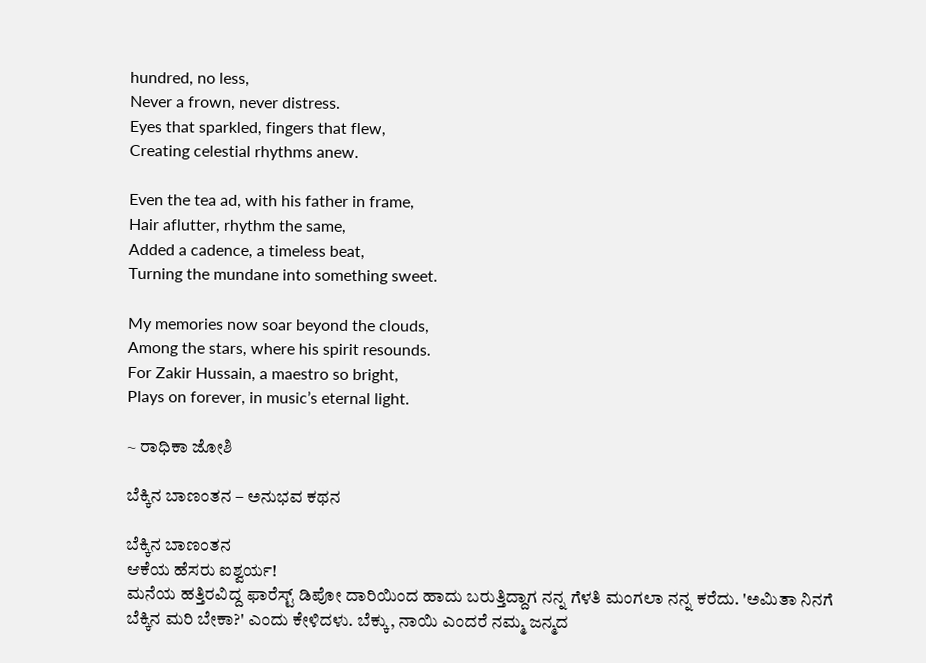hundred, no less,
Never a frown, never distress.
Eyes that sparkled, fingers that flew,
Creating celestial rhythms anew.

Even the tea ad, with his father in frame,
Hair aflutter, rhythm the same,
Added a cadence, a timeless beat,
Turning the mundane into something sweet.

My memories now soar beyond the clouds,
Among the stars, where his spirit resounds.
For Zakir Hussain, a maestro so bright,
Plays on forever, in music’s eternal light.

~ ರಾಧಿಕಾ ಜೋಶಿ

ಬೆಕ್ಕಿನ ಬಾಣಂತನ – ಅನುಭವ ಕಥನ

ಬೆಕ್ಕಿನ ಬಾಣಂತನ
ಆಕೆಯ ಹೆಸರು ಐಶ್ವರ್ಯ!
ಮನೆಯ ಹತ್ತಿರವಿದ್ದ ಫಾರೆಸ್ಟ್ ಡಿಪೋ ದಾರಿಯಿಂದ ಹಾದು ಬರುತ್ತಿದ್ದಾಗ ನನ್ನ ಗೆಳತಿ ಮಂಗಲಾ ನನ್ನ ಕರೆದು. 'ಅಮಿತಾ ನಿನಗೆ
ಬೆಕ್ಕಿನ ಮರಿ ಬೇಕಾ?' ಎಂದು ಕೇಳಿದಳು. ಬೆಕ್ಕು, ನಾಯಿ ಎಂದರೆ ನಮ್ಮ ಜನ್ಮದ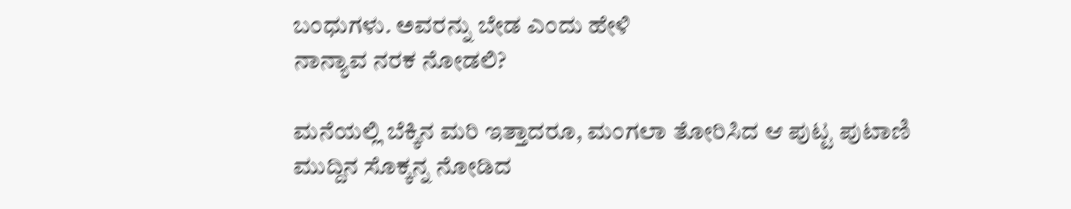ಬಂಧುಗಳು. ಅವರನ್ನು ಬೇಡ ಎಂದು ಹೇಳಿ
ನಾನ್ಯಾವ ನರಕ ನೋಡಲಿ?

ಮನೆಯಲ್ಲಿ ಬೆಕ್ಕಿನ ಮರಿ ಇತ್ತಾದರೂ, ಮಂಗಲಾ ತೋರಿಸಿದ ಆ ಪುಟ್ಟ ಪುಟಾಣಿ ಮುದ್ದಿನ ಸೊಕ್ಕನ್ನ ನೋಡಿದ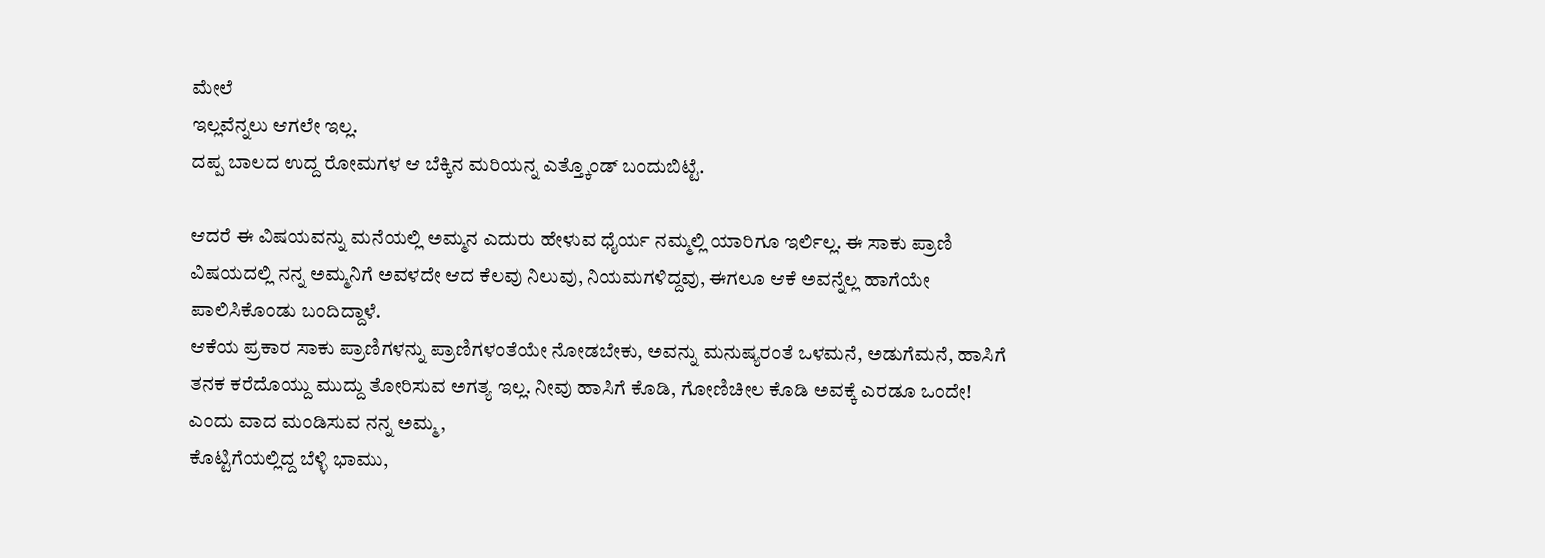ಮೇಲೆ
ಇಲ್ಲವೆನ್ನಲು ಆಗಲೇ ಇಲ್ಲ.
ದಪ್ಪ ಬಾಲದ ಉದ್ದ ರೋಮಗಳ ಆ ಬೆಕ್ಕಿನ ಮರಿಯನ್ನ ಎತ್ತ್ಕೊಂಡ್ ಬಂದುಬಿಟ್ಟೆ.

ಆದರೆ ಈ ವಿಷಯವನ್ನು ಮನೆಯಲ್ಲಿ ಅಮ್ಮನ ಎದುರು ಹೇಳುವ ಧೈರ್ಯ ನಮ್ಮಲ್ಲಿ ಯಾರಿಗೂ ಇರ್ಲಿಲ್ಲ. ಈ ಸಾಕು ಪ್ರಾಣಿ
ವಿಷಯದಲ್ಲಿ ನನ್ನ ಅಮ್ಮನಿಗೆ ಅವಳದೇ ಆದ ಕೆಲವು ನಿಲುವು, ನಿಯಮಗಳಿದ್ದವು, ಈಗಲೂ ಆಕೆ ಅವನ್ನೆಲ್ಲ ಹಾಗೆಯೇ
ಪಾಲಿಸಿಕೊಂಡು ಬಂದಿದ್ದಾಳೆ.
ಆಕೆಯ ಪ್ರಕಾರ ಸಾಕು ಪ್ರಾಣಿಗಳನ್ನು ಪ್ರಾಣಿಗಳಂತೆಯೇ ನೋಡಬೇಕು, ಅವನ್ನು ಮನುಷ್ಯರಂತೆ ಒಳಮನೆ, ಅಡುಗೆಮನೆ, ಹಾಸಿಗೆ
ತನಕ ಕರೆದೊಯ್ದು ಮುದ್ದು ತೋರಿಸುವ ಅಗತ್ಯ ಇಲ್ಲ. ನೀವು ಹಾಸಿಗೆ ಕೊಡಿ, ಗೋಣಿಚೀಲ ಕೊಡಿ ಅವಕ್ಕೆ ಎರಡೂ ಒಂದೇ!
ಎಂದು ವಾದ ಮಂಡಿಸುವ ನನ್ನ ಅಮ್ಮ,
ಕೊಟ್ಟಿಗೆಯಲ್ಲಿದ್ದ ಬೆಳ್ಳಿ ಭಾಮು,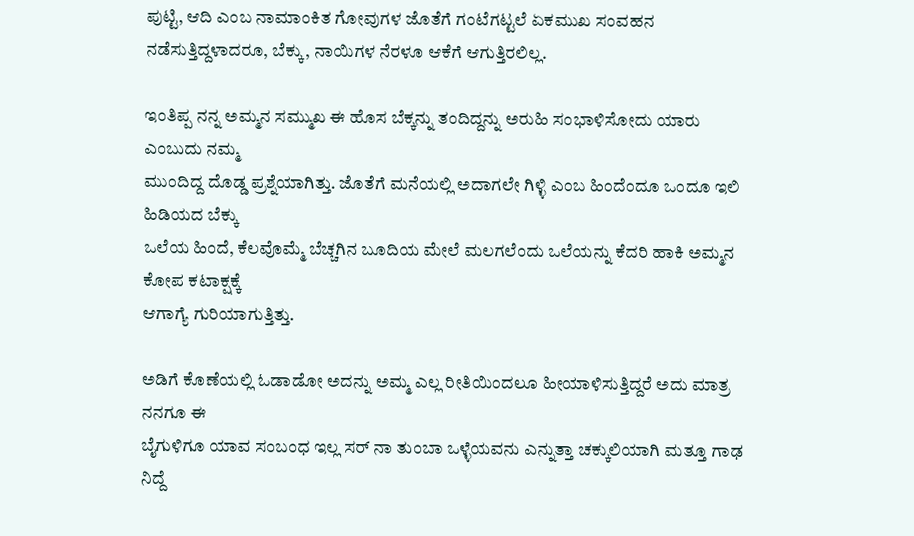ಪುಟ್ಟಿ, ಆದಿ ಎಂಬ ನಾಮಾಂಕಿತ ಗೋವುಗಳ ಜೊತೆಗೆ ಗಂಟೆಗಟ್ಟಲೆ ಏಕಮುಖ ಸಂವಹನ
ನಡೆಸುತ್ತಿದ್ದಳಾದರೂ, ಬೆಕ್ಕು, ನಾಯಿಗಳ ನೆರಳೂ ಆಕೆಗೆ ಆಗುತ್ತಿರಲಿಲ್ಲ.

ಇಂತಿಪ್ಪ ನನ್ನ ಅಮ್ಮನ ಸಮ್ಮುಖ ಈ ಹೊಸ ಬೆಕ್ಕನ್ನು ತಂದಿದ್ದನ್ನು ಅರುಹಿ ಸಂಭಾಳಿಸೋದು ಯಾರು ಎಂಬುದು ನಮ್ಮ
ಮುಂದಿದ್ದ ದೊಡ್ಡ ಪ್ರಶ್ನೆಯಾಗಿತ್ತು. ಜೊತೆಗೆ ಮನೆಯಲ್ಲಿ ಅದಾಗಲೇ ಗಿಳ್ಳಿ ಎಂಬ ಹಿಂದೆಂದೂ ಒಂದೂ ಇಲಿ ಹಿಡಿಯದ ಬೆಕ್ಕು
ಒಲೆಯ ಹಿಂದೆ, ಕೆಲವೊಮ್ಮೆ ಬೆಚ್ಚಗಿನ ಬೂದಿಯ ಮೇಲೆ ಮಲಗಲೆಂದು ಒಲೆಯನ್ನು ಕೆದರಿ ಹಾಕಿ ಅಮ್ಮನ ಕೋಪ ಕಟಾಕ್ಷಕ್ಕೆ
ಆಗಾಗ್ಯೆ ಗುರಿಯಾಗುತ್ತಿತ್ತು.

ಅಡಿಗೆ ಕೊಣೆಯಲ್ಲಿ ಓಡಾಡೋ ಅದನ್ನು ಅಮ್ಮ ಎಲ್ಲ ರೀತಿಯಿಂದಲೂ ಹೀಯಾಳಿಸುತ್ತಿದ್ದರೆ ಅದು ಮಾತ್ರ ನನಗೂ ಈ
ಬೈಗುಳಿಗೂ ಯಾವ ಸಂಬಂಧ ಇಲ್ಲ ಸರ್ ನಾ ತುಂಬಾ ಒಳ್ಳೆಯವನು ಎನ್ನುತ್ತಾ ಚಕ್ಕುಲಿಯಾಗಿ ಮತ್ತೂ ಗಾಢ ನಿದ್ದೆ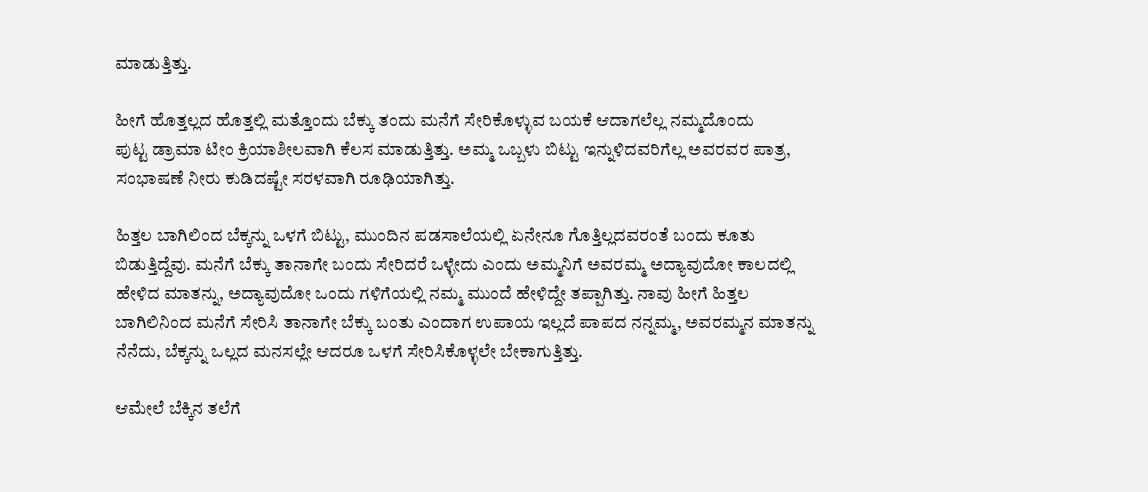ಮಾಡುತ್ತಿತ್ತು.

ಹೀಗೆ ಹೊತ್ತಲ್ಲದ ಹೊತ್ತಲ್ಲಿ ಮತ್ತೊಂದು ಬೆಕ್ಕು ತಂದು ಮನೆಗೆ ಸೇರಿಕೊಳ್ಳುವ ಬಯಕೆ ಆದಾಗಲೆಲ್ಲ ನಮ್ಮದೊಂದು
ಪುಟ್ಟ ಡ್ರಾಮಾ ಟೀಂ ಕ್ರಿಯಾಶೀಲವಾಗಿ ಕೆಲಸ ಮಾಡುತ್ತಿತ್ತು. ಅಮ್ಮ ಒಬ್ಬಳು ಬಿಟ್ಟು ಇನ್ನುಳಿದವರಿಗೆಲ್ಲ ಅವರವರ ಪಾತ್ರ,
ಸಂಭಾಷಣೆ ನೀರು ಕುಡಿದಷ್ಟೇ ಸರಳವಾಗಿ ರೂಢಿಯಾಗಿತ್ತು.

ಹಿತ್ತಲ ಬಾಗಿಲಿಂದ ಬೆಕ್ಕನ್ನು ಒಳಗೆ ಬಿಟ್ಟು, ಮುಂದಿನ ಪಡಸಾಲೆಯಲ್ಲಿ ಏನೇನೂ ಗೊತ್ತಿಲ್ಲದವರಂತೆ ಬಂದು ಕೂತು
ಬಿಡುತ್ತಿದ್ದೆವು. ಮನೆಗೆ ಬೆಕ್ಕು ತಾನಾಗೇ ಬಂದು ಸೇರಿದರೆ ಒಳ್ಳೇದು ಎಂದು ಅಮ್ಮನಿಗೆ ಅವರಮ್ಮ ಅದ್ಯಾವುದೋ ಕಾಲದಲ್ಲಿ
ಹೇಳಿದ ಮಾತನ್ನು, ಅದ್ಯಾವುದೋ ಒಂದು ಗಳಿಗೆಯಲ್ಲಿ ನಮ್ಮ ಮುಂದೆ ಹೇಳಿದ್ದೇ ತಪ್ಪಾಗಿತ್ತು. ನಾವು ಹೀಗೆ ಹಿತ್ತಲ
ಬಾಗಿಲಿನಿಂದ ಮನೆಗೆ ಸೇರಿಸಿ ತಾನಾಗೇ ಬೆಕ್ಕು ಬಂತು ಎಂದಾಗ ಉಪಾಯ ಇಲ್ಲದೆ ಪಾಪದ ನನ್ನಮ್ಮ, ಅವರಮ್ಮನ ಮಾತನ್ನು
ನೆನೆದು, ಬೆಕ್ಕನ್ನು ಒಲ್ಲದ ಮನಸಲ್ಲೇ ಆದರೂ ಒಳಗೆ ಸೇರಿಸಿಕೊಳ್ಳಲೇ ಬೇಕಾಗುತ್ತಿತ್ತು.

ಆಮೇಲೆ ಬೆಕ್ಕಿನ ತಲೆಗೆ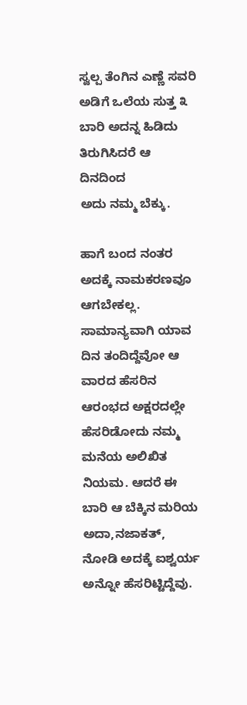ಸ್ವಲ್ಪ ತೆಂಗಿನ ಎಣ್ಣೆ ಸವರಿ ಅಡಿಗೆ ಒಲೆಯ ಸುತ್ತ ೩ ಬಾರಿ ಅದನ್ನ ಹಿಡಿದು ತಿರುಗಿಸಿದರೆ ಆ ದಿನದಿಂದ
ಅದು ನಮ್ಮ ಬೆಕ್ಕು.

ಹಾಗೆ ಬಂದ ನಂತರ ಅದಕ್ಕೆ ನಾಮಕರಣವೂ ಆಗಬೇಕಲ್ಲ. ಸಾಮಾನ್ಯವಾಗಿ ಯಾವ ದಿನ ತಂದಿದ್ದೆವೋ ಆ ವಾರದ ಹೆಸರಿನ
ಆರಂಭದ ಅಕ್ಷರದಲ್ಲೇ ಹೆಸರಿಡೋದು ನಮ್ಮ ಮನೆಯ ಅಲಿಖಿತ ನಿಯಮ. ಆದರೆ ಈ ಬಾರಿ ಆ ಬೆಕ್ಕಿನ ಮರಿಯ ಅದಾ,ನಜಾಕತ್,
ನೋಡಿ ಅದಕ್ಕೆ ಐಶ್ವರ್ಯ ಅನ್ನೋ ಹೆಸರಿಟ್ಟಿದ್ದೆವು.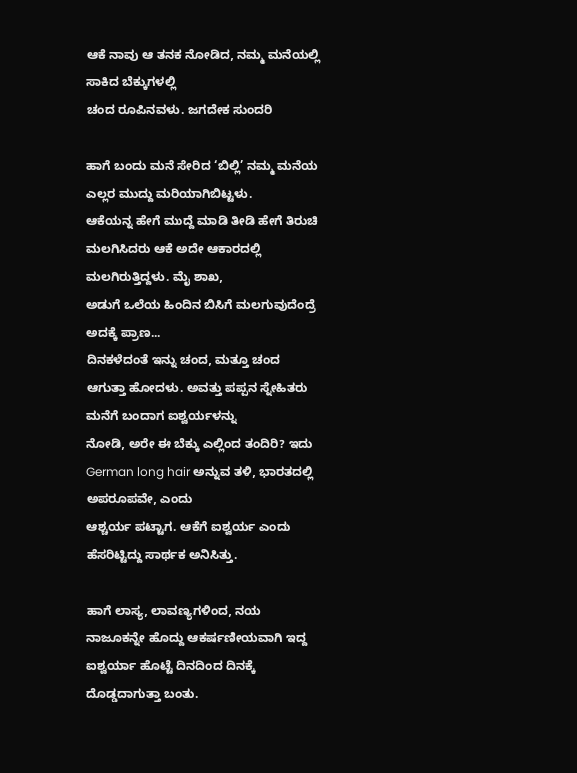ಆಕೆ ನಾವು ಆ ತನಕ ನೋಡಿದ, ನಮ್ಮ ಮನೆಯಲ್ಲಿ ಸಾಕಿದ ಬೆಕ್ಕುಗಳಲ್ಲಿ
ಚಂದ ರೂಪಿನವಳು. ಜಗದೇಕ ಸುಂದರಿ

ಹಾಗೆ ಬಂದು ಮನೆ ಸೇರಿದ ‘ಬಿಲ್ಲಿ’ ನಮ್ಮ ಮನೆಯ ಎಲ್ಲರ ಮುದ್ದು ಮರಿಯಾಗಿಬಿಟ್ಟಳು.
ಆಕೆಯನ್ನ ಹೇಗೆ ಮುದ್ದೆ ಮಾಡಿ ತೀಡಿ ಹೇಗೆ ತಿರುಚಿ ಮಲಗಿಸಿದರು ಆಕೆ ಅದೇ ಆಕಾರದಲ್ಲಿ ಮಲಗಿರುತ್ತಿದ್ದಳು. ಮೈ ಶಾಖ,
ಅಡುಗೆ ಒಲೆಯ ಹಿಂದಿನ ಬಿಸಿಗೆ ಮಲಗುವುದೆಂದ್ರೆ ಅದಕ್ಕೆ ಪ್ರಾಣ...
ದಿನಕಳೆದಂತೆ ಇನ್ನು ಚಂದ, ಮತ್ತೂ ಚಂದ ಆಗುತ್ತಾ ಹೋದಳು. ಅವತ್ತು ಪಪ್ಪನ ಸ್ನೇಹಿತರು ಮನೆಗೆ ಬಂದಾಗ ಐಶ್ವರ್ಯಳನ್ನು
ನೋಡಿ, ಅರೇ ಈ ಬೆಕ್ಕು ಎಲ್ಲಿಂದ ತಂದಿರಿ? ಇದು German long hair ಅನ್ನುವ ತಳಿ, ಭಾರತದಲ್ಲಿ ಅಪರೂಪವೇ, ಎಂದು
ಆಶ್ಚರ್ಯ ಪಟ್ಟಾಗ. ಆಕೆಗೆ ಐಶ್ವರ್ಯ ಎಂದು ಹೆಸರಿಟ್ಟಿದ್ದು ಸಾರ್ಥಕ ಅನಿಸಿತ್ತು.

ಹಾಗೆ ಲಾಸ್ಯ, ಲಾವಣ್ಯಗಳಿಂದ, ನಯ ನಾಜೂಕನ್ನೇ ಹೊದ್ದು ಆಕರ್ಷಣೀಯವಾಗಿ ಇದ್ದ ಐಶ್ವರ್ಯಾ ಹೊಟ್ಟೆ ದಿನದಿಂದ ದಿನಕ್ಕೆ
ದೊಡ್ಡದಾಗುತ್ತಾ ಬಂತು.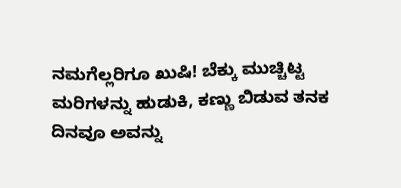ನಮಗೆಲ್ಲರಿಗೂ ಖುಷಿ! ಬೆಕ್ಕು ಮುಚ್ಚಿಟ್ಟ ಮರಿಗಳನ್ನು ಹುಡುಕಿ, ಕಣ್ಣು ಬಿಡುವ ತನಕ ದಿನವೂ ಅವನ್ನು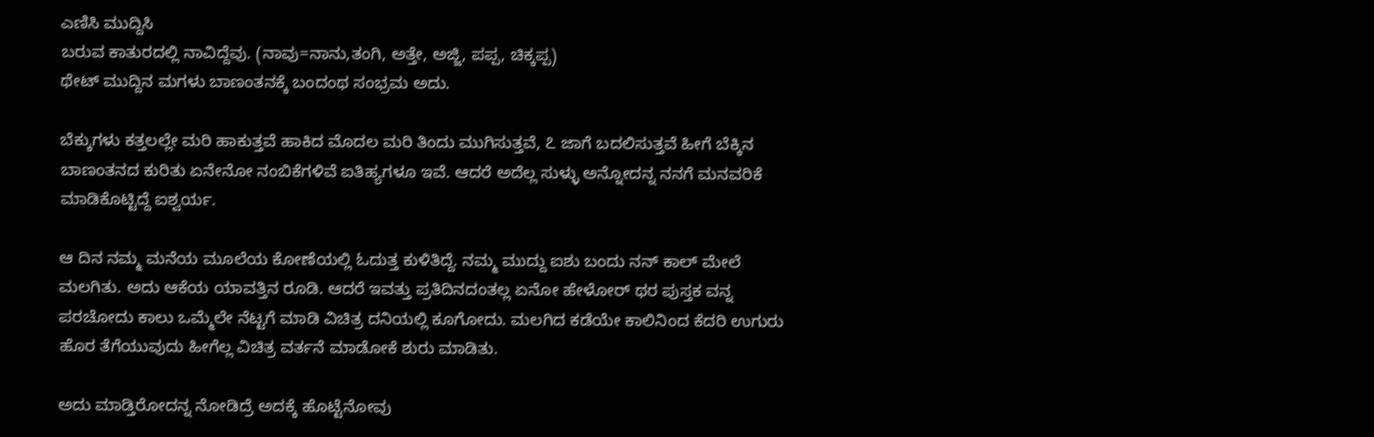ಎಣಿಸಿ ಮುದ್ದಿಸಿ
ಬರುವ ಕಾತುರದಲ್ಲಿ ನಾವಿದ್ದೆವು. (ನಾವು=ನಾನು,ತಂಗಿ, ಅತ್ತೇ, ಅಜ್ಜಿ, ಪಪ್ಪ, ಚಿಕ್ಕಪ್ಪ)
ಥೇಟ್ ಮುದ್ದಿನ ಮಗಳು ಬಾಣಂತನಕ್ಕೆ ಬಂದಂಥ ಸಂಭ್ರಮ ಅದು.

ಬೆಕ್ಕುಗಳು ಕತ್ತಲಲ್ಲೇ ಮರಿ ಹಾಕುತ್ತವೆ ಹಾಕಿದ ಮೊದಲ ಮರಿ ತಿಂದು ಮುಗಿಸುತ್ತವೆ, ೭ ಜಾಗೆ ಬದಲಿಸುತ್ತವೆ ಹೀಗೆ ಬೆಕ್ಕಿನ
ಬಾಣಂತನದ ಕುರಿತು ಏನೇನೋ ನಂಬಿಕೆಗಳಿವೆ ಐತಿಹ್ಯಗಳೂ ಇವೆ. ಆದರೆ ಅದೆಲ್ಲ ಸುಳ್ಳು ಅನ್ನೋದನ್ನ ನನಗೆ ಮನವರಿಕೆ
ಮಾಡಿಕೊಟ್ಟಿದ್ದೆ ಐಶ್ವರ್ಯ.

ಆ ದಿನ ನಮ್ಮ ಮನೆಯ ಮೂಲೆಯ ಕೋಣೆಯಲ್ಲಿ ಓದುತ್ತ ಕುಳಿತಿದ್ದೆ. ನಮ್ಮ ಮುದ್ದು ಐಶು ಬಂದು ನನ್ ಕಾಲ್ ಮೇಲೆ
ಮಲಗಿತು. ಅದು ಆಕೆಯ ಯಾವತ್ತಿನ ರೂಡಿ. ಆದರೆ ಇವತ್ತು ಪ್ರತಿದಿನದಂತಲ್ಲ ಏನೋ ಹೇಳೋರ್ ಥರ ಪುಸ್ತಕ ವನ್ನ
ಪರಚೋದು ಕಾಲು ಒಮ್ಮೆಲೇ ನೆಟ್ಟಗೆ ಮಾಡಿ ವಿಚಿತ್ರ ದನಿಯಲ್ಲಿ ಕೂಗೋದು. ಮಲಗಿದ ಕಡೆಯೇ ಕಾಲಿನಿಂದ ಕೆದರಿ ಉಗುರು
ಹೊರ ತೆಗೆಯುವುದು ಹೀಗೆಲ್ಲ ವಿಚಿತ್ರ ವರ್ತನೆ ಮಾಡೋಕೆ ಶುರು ಮಾಡಿತು.

ಅದು ಮಾಡ್ತಿರೋದನ್ನ ನೋಡಿದ್ರೆ ಅದಕ್ಕೆ ಹೊಟ್ಟೆನೋವು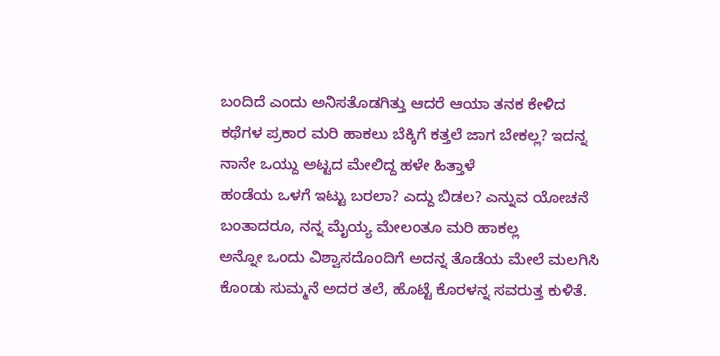ಬಂದಿದೆ ಎಂದು ಅನಿಸತೊಡಗಿತ್ತು ಆದರೆ ಆಯಾ ತನಕ ಕೇಳಿದ
ಕಥೆಗಳ ಪ್ರಕಾರ ಮರಿ ಹಾಕಲು ಬೆಕ್ಕಿಗೆ ಕತ್ತಲೆ ಜಾಗ ಬೇಕಲ್ಲ? ಇದನ್ನ ನಾನೇ ಒಯ್ದು ಅಟ್ಟದ ಮೇಲಿದ್ದ ಹಳೇ ಹಿತ್ತಾಳೆ
ಹಂಡೆಯ ಒಳಗೆ ಇಟ್ಟು ಬರಲಾ? ಎದ್ದು ಬಿಡಲ? ಎನ್ನುವ ಯೋಚನೆ ಬಂತಾದರೂ, ನನ್ನ ಮೈಯ್ಯ ಮೇಲಂತೂ ಮರಿ ಹಾಕಲ್ಲ
ಅನ್ನೋ ಒಂದು ವಿಶ್ವಾಸದೊಂದಿಗೆ ಅದನ್ನ ತೊಡೆಯ ಮೇಲೆ ಮಲಗಿಸಿ ಕೊಂಡು ಸುಮ್ಮನೆ ಅದರ ತಲೆ, ಹೊಟ್ಟೆ ಕೊರಳನ್ನ ಸವರುತ್ತ ಕುಳಿತೆ.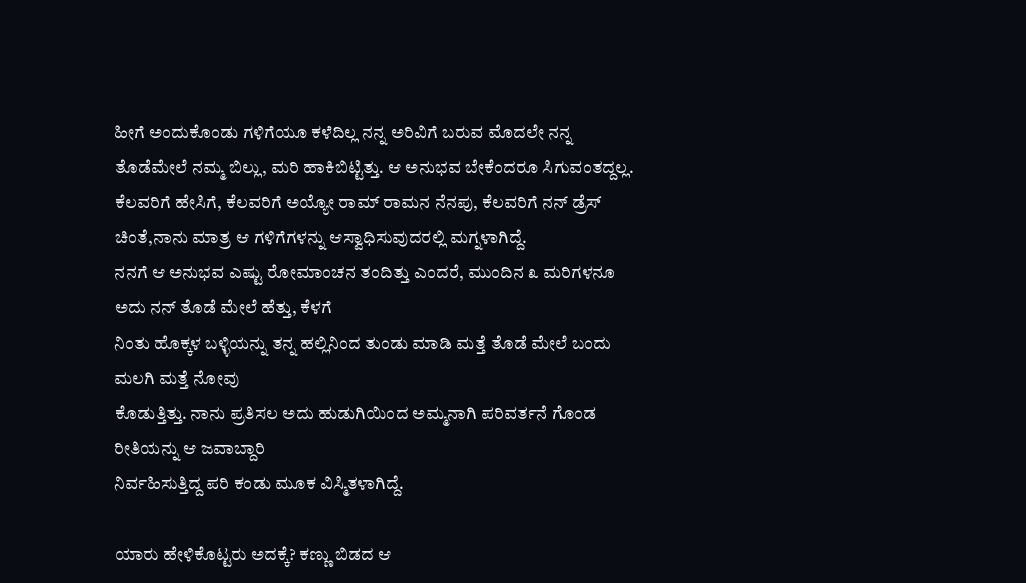ಹೀಗೆ ಅಂದುಕೊಂಡು ಗಳಿಗೆಯೂ ಕಳೆದಿಲ್ಲ ನನ್ನ ಅರಿವಿಗೆ ಬರುವ ಮೊದಲೇ ನನ್ನ ತೊಡೆಮೇಲೆ ನಮ್ಮ ಬಿಲ್ಲು, ಮರಿ ಹಾಕಿಬಿಟ್ಟಿತ್ತು. ಆ ಅನುಭವ ಬೇಕೆಂದರೂ ಸಿಗುವಂತದ್ದಲ್ಲ.
ಕೆಲವರಿಗೆ ಹೇಸಿಗೆ, ಕೆಲವರಿಗೆ ಅಯ್ಯೋ ರಾಮ್ ರಾಮನ ನೆನಪು, ಕೆಲವರಿಗೆ ನನ್ ಡ್ರೆಸ್ ಚಿಂತೆ,ನಾನು ಮಾತ್ರ ಆ ಗಳಿಗೆಗಳನ್ನು ಆಸ್ವಾಧಿಸುವುದರಲ್ಲಿ ಮಗ್ನಳಾಗಿದ್ದೆ.
ನನಗೆ ಆ ಅನುಭವ ಎಷ್ಟು ರೋಮಾಂಚನ ತಂದಿತ್ತು ಎಂದರೆ, ಮುಂದಿನ ೩ ಮರಿಗಳನೂ ಅದು ನನ್ ತೊಡೆ ಮೇಲೆ ಹೆತ್ತು, ಕೆಳಗೆ
ನಿಂತು ಹೊಕ್ಕಳ ಬಳ್ಳಿಯನ್ನು ತನ್ನ ಹಲ್ಲಿನಿಂದ ತುಂಡು ಮಾಡಿ ಮತ್ತೆ ತೊಡೆ ಮೇಲೆ ಬಂದು ಮಲಗಿ ಮತ್ತೆ ನೋವು
ಕೊಡುತ್ತಿತ್ತು. ನಾನು ಪ್ರತಿಸಲ ಅದು ಹುಡುಗಿಯಿಂದ ಅಮ್ಮನಾಗಿ ಪರಿವರ್ತನೆ ಗೊಂಡ ರೀತಿಯನ್ನು ಆ ಜವಾಬ್ದಾರಿ
ನಿರ್ವಹಿಸುತ್ತಿದ್ದ ಪರಿ ಕಂಡು ಮೂಕ ವಿಸ್ಮಿತಳಾಗಿದ್ದೆ.

ಯಾರು ಹೇಳಿಕೊಟ್ಟರು ಅದಕ್ಕೆ? ಕಣ್ಣು ಬಿಡದ ಆ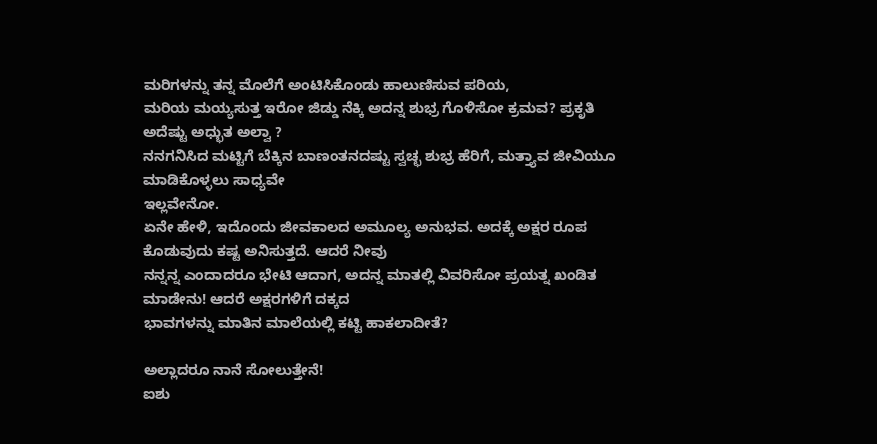ಮರಿಗಳನ್ನು ತನ್ನ ಮೊಲೆಗೆ ಅಂಟಿಸಿಕೊಂಡು ಹಾಲುಣಿಸುವ ಪರಿಯ,
ಮರಿಯ ಮಯ್ಯಸುತ್ತ ಇರೋ ಜಿಡ್ಡು ನೆಕ್ಕಿ ಅದನ್ನ ಶುಭ್ರ ಗೊಳಿಸೋ ಕ್ರಮವ? ಪ್ರಕೃತಿ ಅದೆಷ್ಟು ಅಧ್ಭುತ ಅಲ್ವಾ ?
ನನಗನಿಸಿದ ಮಟ್ಟಿಗೆ ಬೆಕ್ಕಿನ ಬಾಣಂತನದಷ್ಟು ಸ್ವಚ್ಛ ಶುಭ್ರ ಹೆರಿಗೆ, ಮತ್ತ್ಯಾವ ಜೀವಿಯೂ ಮಾಡಿಕೊಳ್ಳಲು ಸಾಧ್ಯವೇ
ಇಲ್ಲವೇನೋ.
ಏನೇ ಹೇಳಿ, ಇದೊಂದು ಜೀವಕಾಲದ ಅಮೂಲ್ಯ ಅನುಭವ. ಅದಕ್ಕೆ ಅಕ್ಷರ ರೂಪ ಕೊಡುವುದು ಕಷ್ಟ ಅನಿಸುತ್ತದೆ. ಆದರೆ ನೀವು
ನನ್ನನ್ನ ಎಂದಾದರೂ ಭೇಟಿ ಆದಾಗ, ಅದನ್ನ ಮಾತಲ್ಲಿ ವಿವರಿಸೋ ಪ್ರಯತ್ನ ಖಂಡಿತ ಮಾಡೇನು! ಆದರೆ ಅಕ್ಷರಗಳಿಗೆ ದಕ್ಕದ
ಭಾವಗಳನ್ನು ಮಾತಿನ ಮಾಲೆಯಲ್ಲಿ ಕಟ್ಟಿ ಹಾಕಲಾದೀತೆ?

ಅಲ್ಲಾದರೂ ನಾನೆ ಸೋಲುತ್ತೇನೆ!
ಐಶು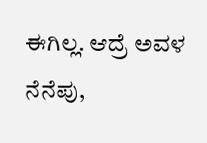ಈಗಿಲ್ಲ. ಆದ್ರೆ ಅವಳ ನೆನೆಪು,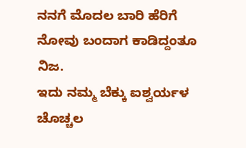ನನಗೆ ಮೊದಲ ಬಾರಿ ಹೆರಿಗೆ ನೋವು ಬಂದಾಗ ಕಾಡಿದ್ದಂತೂ ನಿಜ.
ಇದು ನಮ್ಮ ಬೆಕ್ಕು ಐಶ್ವರ್ಯಳ ಚೊಚ್ಚಲ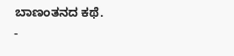ಬಾಣಂತನದ ಕಥೆ.
-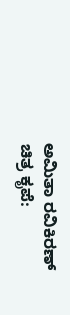ಅಮಿತಾ ರವಿಕಿರಣ್
ಚಿತ್ರ ಕೃಪೆ: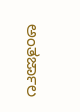ಅಂತರ್ಜಾಲ